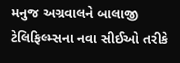મનુજ અગ્રવાલને બાલાજી ટેલિફિલ્મ્સના નવા સીઈઓ તરીકે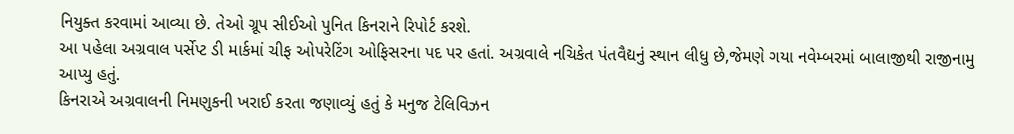નિયુક્ત કરવામાં આવ્યા છે. તેઓ ગ્રૂપ સીઈઓ પુનિત કિનરાને રિપોર્ટ કરશે.
આ પહેલા અગ્રવાલ પર્સેપ્ટ ડી માર્કમાં ચીફ ઓપરેટિંગ ઓફિસરના પદ પર હતાં. અગ્રવાલે નચિકેત પંતવૈદ્યનું સ્થાન લીધુ છે,જેમણે ગયા નવેમ્બરમાં બાલાજીથી રાજીનામુ આપ્યુ હતું.
કિનરાએ અગ્રવાલની નિમણુકની ખરાઈ કરતા જણાવ્યું હતું કે મનુજ ટેલિવિઝન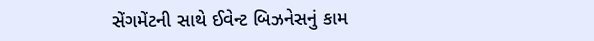સેંગમેંટની સાથે ઈવેન્ટ બિઝનેસનું કામ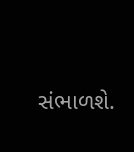સંભાળશે.